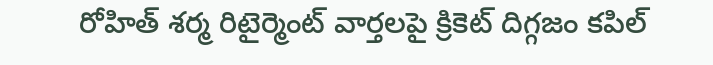రోహిత్ శర్మ రిటైర్మెంట్ వార్తలపై క్రికెట్ దిగ్గజం కపిల్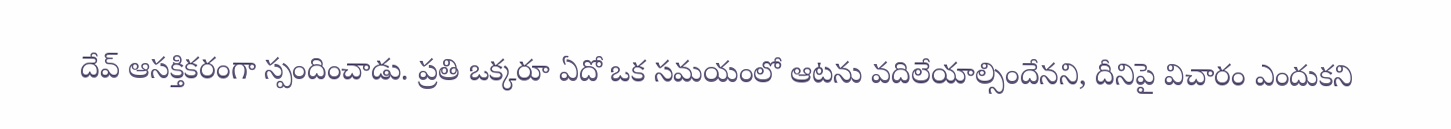దేవ్ ఆసక్తికరంగా స్పందించాడు. ప్రతి ఒక్కరూ ఏదో ఒక సమయంలో ఆటను వదిలేయాల్సిందేనని, దీనిపై విచారం ఎందుకని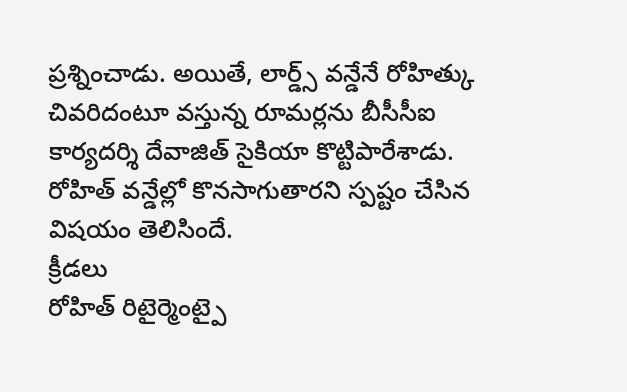ప్రశ్నించాడు. అయితే, లార్డ్స్ వన్డేనే రోహిత్కు చివరిదంటూ వస్తున్న రూమర్లను బీసీసీఐ కార్యదర్శి దేవాజిత్ సైకియా కొట్టిపారేశాడు. రోహిత్ వన్డేల్లో కొనసాగుతారని స్పష్టం చేసిన విషయం తెలిసిందే.
క్రీడలు
రోహిత్ రిటైర్మెంట్పై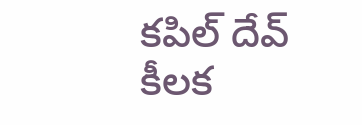కపిల్ దేవ్ కీలక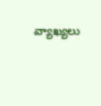వ్యాఖ్యలు